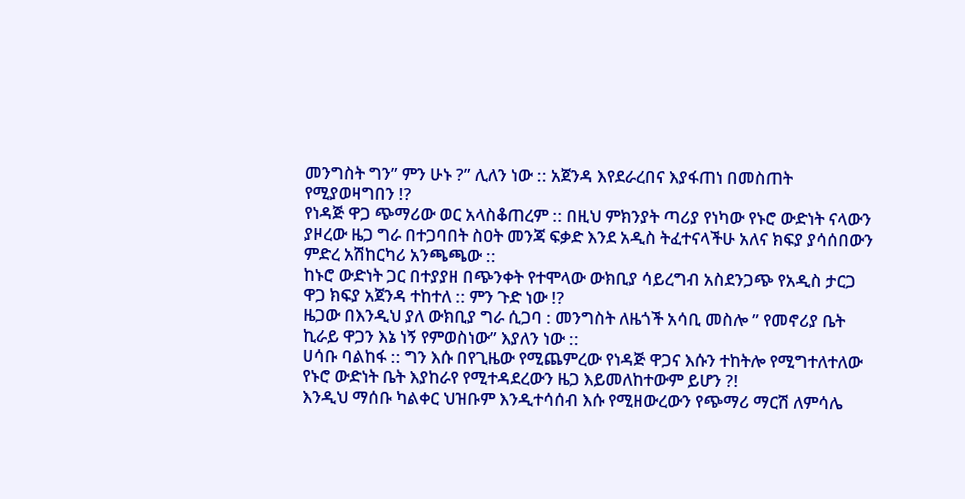መንግስት ግን” ምን ሁኑ ?” ሊለን ነው :: አጀንዳ እየደራረበና እያፋጠነ በመስጠት የሚያወዛግበን !?
የነዳጅ ዋጋ ጭማሪው ወር አላስቆጠረም :: በዚህ ምክንያት ጣሪያ የነካው የኑሮ ውድነት ናላውን ያዞረው ዜጋ ግራ በተጋባበት ስዐት መንጃ ፍቃድ እንደ አዲስ ትፈተናላችሁ አለና ክፍያ ያሳሰበውን ምድረ አሽከርካሪ አንጫጫው ::
ከኑሮ ውድነት ጋር በተያያዘ በጭንቀት የተሞላው ውክቢያ ሳይረግብ አስደንጋጭ የአዲስ ታርጋ ዋጋ ክፍያ አጀንዳ ተከተለ :: ምን ጉድ ነው !?
ዜጋው በእንዲህ ያለ ውክቢያ ግራ ሲጋባ : መንግስት ለዜጎች አሳቢ መስሎ ” የመኖሪያ ቤት ኪራይ ዋጋን እኔ ነኝ የምወስነው” እያለን ነው ::
ሀሳቡ ባልከፋ :: ግን እሱ በየጊዜው የሚጨምረው የነዳጅ ዋጋና እሱን ተከትሎ የሚግተለተለው የኑሮ ውድነት ቤት እያከራየ የሚተዳደረውን ዜጋ እይመለከተውም ይሆን ?!
እንዲህ ማሰቡ ካልቀር ህዝቡም እንዲተሳሰብ እሱ የሚዘውረውን የጭማሪ ማርሽ ለምሳሌ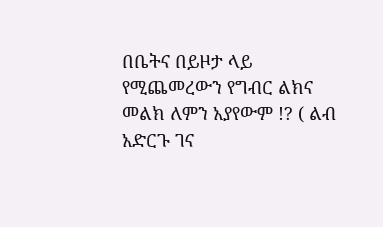በቤትና በይዞታ ላይ የሚጨመረውን የግብር ልክና መልክ ለምን አያየውም !? ( ልብ አድርጉ ገና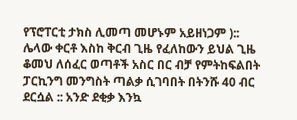የፕሮፐርቲ ታክስ ሊመጣ መሆኑም አይዘነጋም )::
ሌላው ቀርቶ እስከ ቅርብ ጊዜ የፈለከውን ይህል ጊዜ ቆመህ ለሰፈር ወጣቶች አስር በር ብቻ የምትከፍልበት ፓርኪንግ መንግስት ጣልቃ ሲገባበት በትንሹ 40 ብር ደርሷል :: አንድ ደቂቃ እንኳ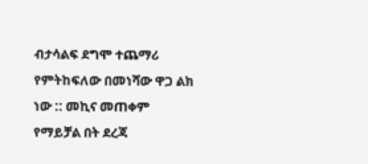ብታሳልፍ ደግሞ ተጨማሪ የምትከፍለው በመነሻው ዋጋ ልክ ነው :: መኪና መጠቀም የማይቻል በት ደረጃ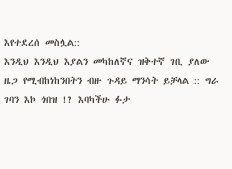እየተደረሰ መስሏል::
እንዲህ እንዲህ እያልን መካከለኛና ዝቅተኛ ገቢ ያለው ዜጋ የሚብከነከንበትን ብዙ ጉዳይ ማንሳት ይቻላል :: ግራ ገባን እኮ ጎበዝ !? እባካችሁ ፉታ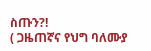ስጡን?!
( ጋዜጠኛና የህግ ባለሙያ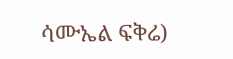ሳሙኤል ፍቅሬ)